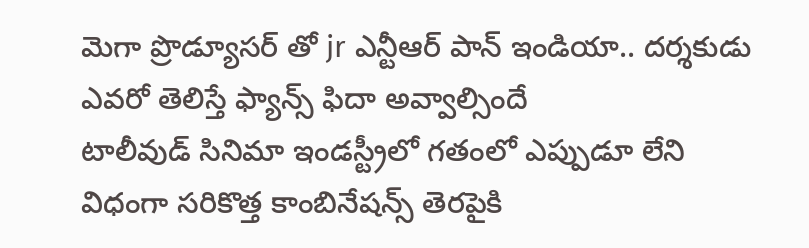మెగా ప్రొడ్యూసర్ తో jr ఎన్టీఆర్ పాన్ ఇండియా.. దర్శకుడు ఎవరో తెలిస్తే ఫ్యాన్స్ ఫిదా అవ్వాల్సిందే
టాలీవుడ్ సినిమా ఇండస్ట్రీలో గతంలో ఎప్పుడూ లేని విధంగా సరికొత్త కాంబినేషన్స్ తెరపైకి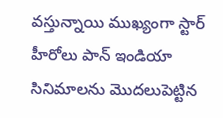వస్తున్నాయి ముఖ్యంగా స్టార్ హీరోలు పాన్ ఇండియా సినిమాలను మొదలుపెట్టిన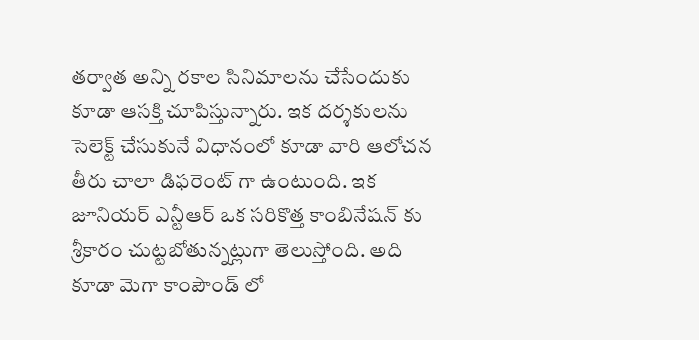తర్వాత అన్ని రకాల సినిమాలను చేసేందుకు కూడా ఆసక్తి చూపిస్తున్నారు. ఇక దర్శకులను సెలెక్ట్ చేసుకునే విధానంలో కూడా వారి ఆలోచన తీరు చాలా డిఫరెంట్ గా ఉంటుంది. ఇక జూనియర్ ఎన్టీఆర్ ఒక సరికొత్త కాంబినేషన్ కు శ్రీకారం చుట్టబోతున్నట్లుగా తెలుస్తోంది. అది కూడా మెగా కాంపౌండ్ లో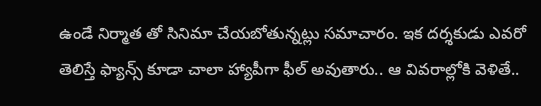ఉండే నిర్మాత తో సినిమా చేయబోతున్నట్లు సమాచారం. ఇక దర్శకుడు ఎవరో తెలిస్తే ఫ్యాన్స్ కూడా చాలా హ్యాపీగా ఫీల్ అవుతారు.. ఆ వివరాల్లోకి వెళితే..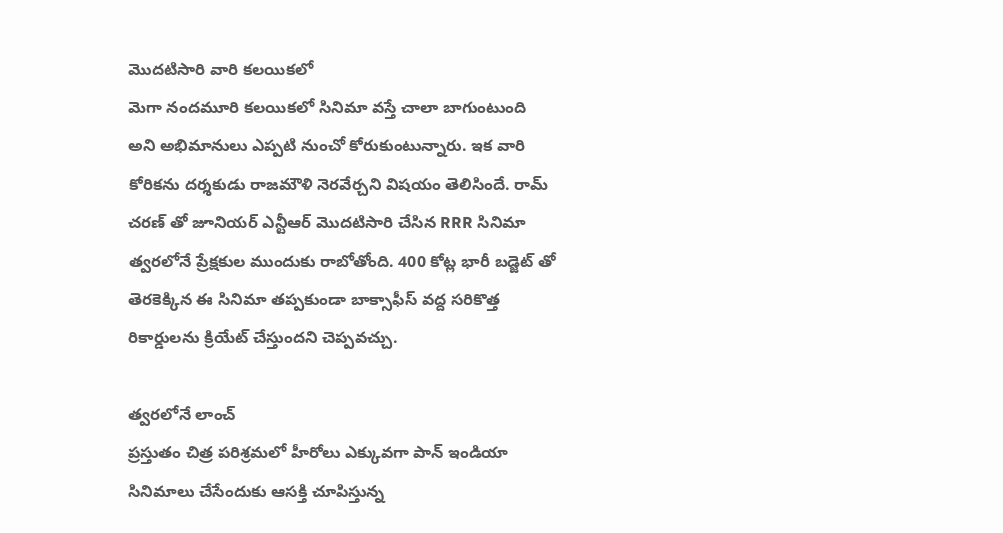మొదటిసారి వారి కలయికలో
మెగా నందమూరి కలయికలో సినిమా వస్తే చాలా బాగుంటుంది అని అభిమానులు ఎప్పటి నుంచో కోరుకుంటున్నారు. ఇక వారి కోరికను దర్శకుడు రాజమౌళి నెరవేర్చని విషయం తెలిసిందే. రామ్ చరణ్ తో జూనియర్ ఎన్టీఆర్ మొదటిసారి చేసిన RRR సినిమా త్వరలోనే ప్రేక్షకుల ముందుకు రాబోతోంది. 400 కోట్ల భారీ బడ్జెట్ తో తెరకెక్కిన ఈ సినిమా తప్పకుండా బాక్సాఫీస్ వద్ద సరికొత్త రికార్డులను క్రియేట్ చేస్తుందని చెప్పవచ్చు.

త్వరలోనే లాంచ్
ప్రస్తుతం చిత్ర పరిశ్రమలో హీరోలు ఎక్కువగా పాన్ ఇండియా సినిమాలు చేసేందుకు ఆసక్తి చూపిస్తున్న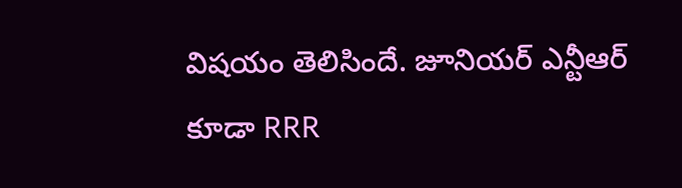విషయం తెలిసిందే. జూనియర్ ఎన్టీఆర్ కూడా RRR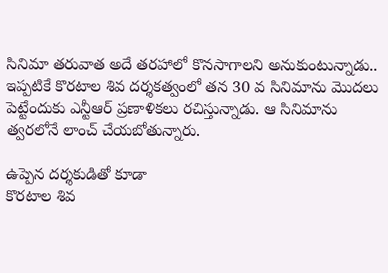సినిమా తరువాత అదే తరహాలో కొనసాగాలని అనుకుంటున్నాడు.. ఇప్పటికే కొరటాల శివ దర్శకత్వంలో తన 30 వ సినిమాను మొదలు పెట్టేందుకు ఎన్టీఆర్ ప్రణాళికలు రచిస్తున్నాడు. ఆ సినిమాను త్వరలోనే లాంచ్ చేయబోతున్నారు.

ఉప్పెన దర్శకుడితో కూడా
కొరటాల శివ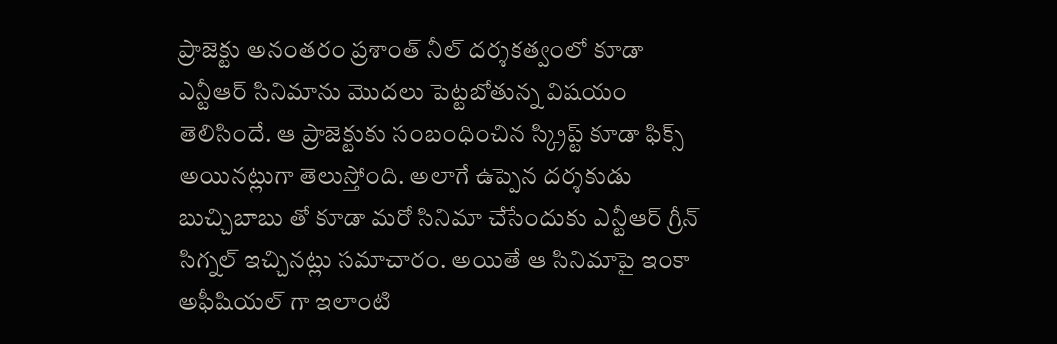ప్రాజెక్టు అనంతరం ప్రశాంత్ నీల్ దర్శకత్వంలో కూడా ఎన్టీఆర్ సినిమాను మొదలు పెట్టబోతున్న విషయం తెలిసిందే. ఆ ప్రాజెక్టుకు సంబంధించిన స్క్రిప్ట్ కూడా ఫిక్స్ అయినట్లుగా తెలుస్తోంది. అలాగే ఉప్పెన దర్శకుడు బుచ్చిబాబు తో కూడా మరో సినిమా చేసేందుకు ఎన్టీఆర్ గ్రీన్ సిగ్నల్ ఇచ్చినట్లు సమాచారం. అయితే ఆ సినిమాపై ఇంకా అఫీషియల్ గా ఇలాంటి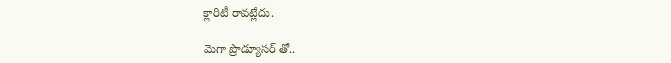క్లారిటీ రావట్లేదు.

మెగా ప్రొడ్యూసర్ తో..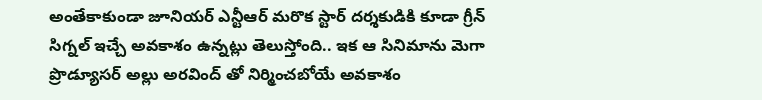అంతేకాకుండా జూనియర్ ఎన్టీఆర్ మరొక స్టార్ దర్శకుడికి కూడా గ్రీన్ సిగ్నల్ ఇచ్చే అవకాశం ఉన్నట్లు తెలుస్తోంది.. ఇక ఆ సినిమాను మెగా ప్రొడ్యూసర్ అల్లు అరవింద్ తో నిర్మించబోయే అవకాశం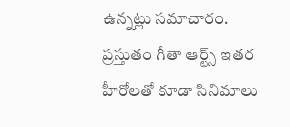ఉన్నట్లు సమాచారం. ప్రస్తుతం గీతా ఆర్ట్స్ ఇతర హీరోలతో కూడా సినిమాలు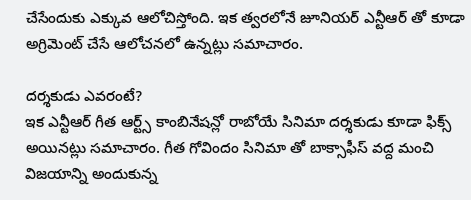చేసేందుకు ఎక్కువ ఆలోచిస్తోంది. ఇక త్వరలోనే జూనియర్ ఎన్టీఆర్ తో కూడా అగ్రిమెంట్ చేసే ఆలోచనలో ఉన్నట్లు సమాచారం.

దర్శకుడు ఎవరంటే?
ఇక ఎన్టీఆర్ గీత ఆర్ట్స్ కాంబినేషన్లో రాబోయే సినిమా దర్శకుడు కూడా ఫిక్స్ అయినట్లు సమాచారం. గీత గోవిందం సినిమా తో బాక్సాఫీస్ వద్ద మంచి విజయాన్ని అందుకున్న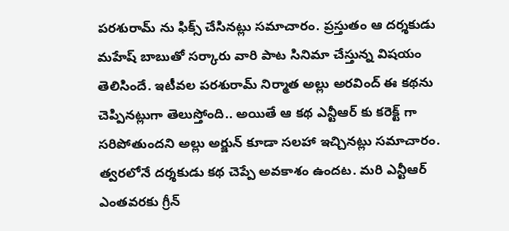పరశురామ్ ను ఫిక్స్ చేసినట్లు సమాచారం. ప్రస్తుతం ఆ దర్శకుడు మహేష్ బాబుతో సర్కారు వారి పాట సినిమా చేస్తున్న విషయం తెలిసిందే. ఇటీవల పరశురామ్ నిర్మాత అల్లు అరవింద్ ఈ కథను చెప్పినట్లుగా తెలుస్తోంది.. అయితే ఆ కథ ఎన్టీఆర్ కు కరెక్ట్ గా సరిపోతుందని అల్లు అర్జున్ కూడా సలహా ఇచ్చినట్లు సమాచారం. త్వరలోనే దర్శకుడు కథ చెప్పే అవకాశం ఉందట. మరి ఎన్టీఆర్ ఎంతవరకు గ్రీన్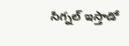సిగ్నల్ ఇస్తాడో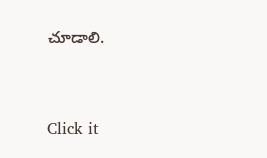చూడాలి.


Click it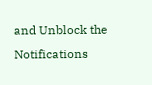and Unblock the Notifications